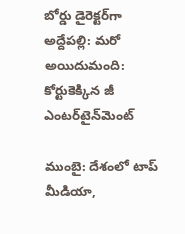బోర్డు డైరెక్టర్‌గా అద్దేపల్లి: మరో అయిదుమంది: కోర్టుకెక్కిన జీ ఎంటర్‌టైన్‌మెంట్

ముంబై: దేశంలో టాప్ మీడియా,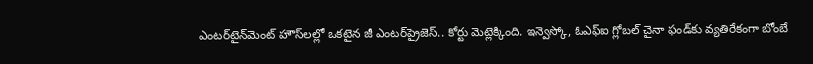ఎంటర్‌టైన్‌మెంట్ హౌస్‌లల్లో ఒకటైన జీ ఎంటర్‌ప్రైజెస్.. కోర్టు మెట్లెక్కింది. ఇన్వెస్కో, ఓఎఫ్‌ఐ గ్లోబల్ చైనా ఫండ్‌కు వ్యతిరేకంగా బోంబే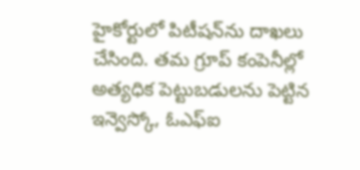హైకోర్టులో పిటీషన్‌ను దాఖలు చేసింది. తమ గ్రూప్ కంపెనీల్లో అత్యధిక పెట్టుబడులను పెట్టిన ఇన్వెస్కో, ఓఎఫ్‌ఐ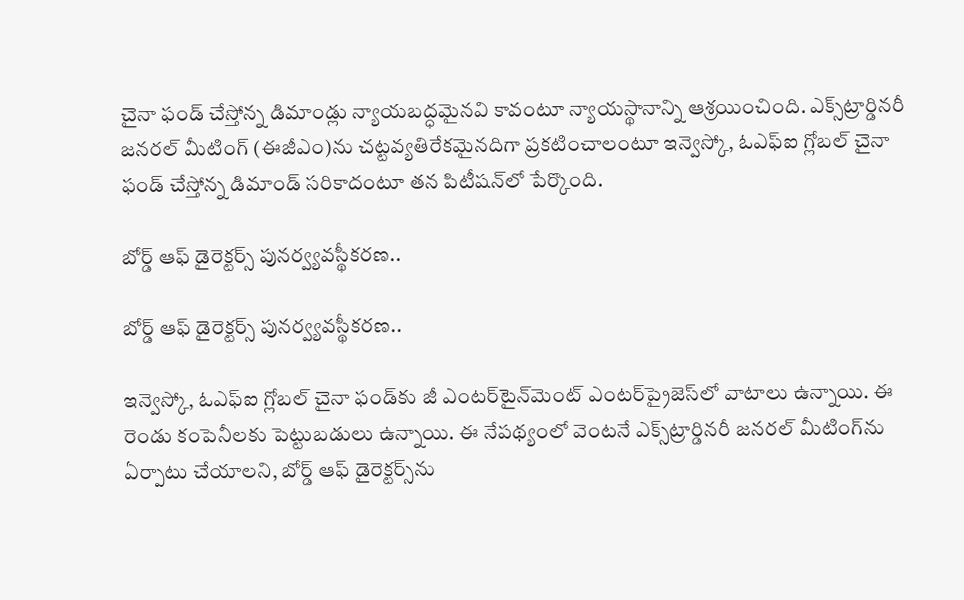చైనా ఫండ్‌ చేస్తోన్న డిమాండ్లు న్యాయబద్ధమైనవి కావంటూ న్యాయస్థానాన్ని ఆశ్రయించింది. ఎక్స్‌ట్రార్డినరీ జనరల్ మీటింగ్ (ఈజీఎం)ను చట్టవ్యతిరేకమైనదిగా ప్రకటించాలంటూ ఇన్వెస్కో, ఓఎఫ్ఐ గ్లోబల్ చైనా ఫండ్ చేస్తోన్న డిమాండ్ సరికాదంటూ తన పిటీషన్‌లో పేర్కొంది.

బోర్డ్ ఆఫ్ డైరెక్టర్స్ పునర్వ్యవస్థీకరణ..

బోర్డ్ ఆఫ్ డైరెక్టర్స్ పునర్వ్యవస్థీకరణ..

ఇన్వెస్కో, ఓఎఫ్ఐ గ్లోబల్ చైనా ఫండ్‌కు జీ ఎంటర్‌టైన్‌మెంట్ ఎంటర్‌ప్రైజెస్‌లో వాటాలు ఉన్నాయి. ఈ రెండు కంపెనీలకు పెట్టుబడులు ఉన్నాయి. ఈ నేపథ్యంలో వెంటనే ఎక్స్‌ట్రార్డినరీ జనరల్ మీటింగ్‌ను ఏర్పాటు చేయాలని, బోర్డ్ ఆఫ్ డైరెక్టర్స్‌ను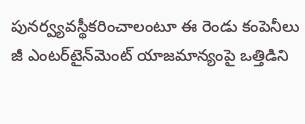పునర్వ్యవస్థీకరించాలంటూ ఈ రెండు కంపెనీలు జీ ఎంటర్‌టైన్‌మెంట్ యాజమాన్యంపై ఒత్తిడిని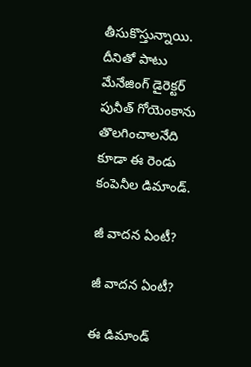తీసుకొస్తున్నాయి. దీనితో పాటు మేనేజింగ్ డైరెక్టర్ పునీత్ గోయెంకాను తొలగించాలనేది కూడా ఈ రెండు కంపెనీల డిమాండ్.

జీ వాదన ఏంటీ?

జీ వాదన ఏంటీ?

ఈ డిమాండ్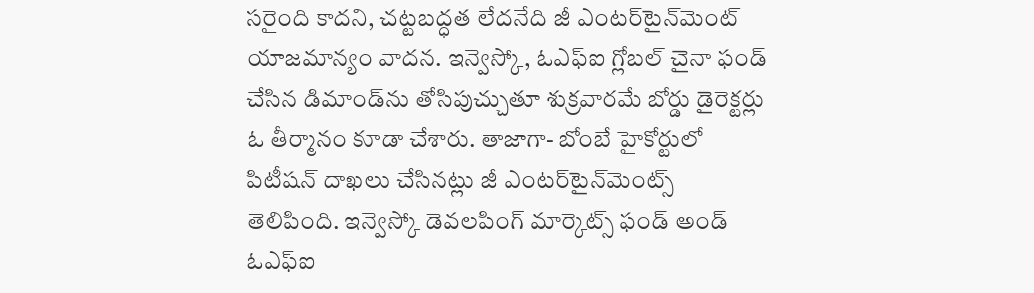సరైంది కాదని, చట్టబద్ధత లేదనేది జీ ఎంటర్‌టైన్‌మెంట్ యాజమాన్యం వాదన. ఇన్వెస్కో, ఓఎఫ్ఐ గ్లోబల్ చైనా ఫండ్ చేసిన డిమాండ్‌ను తోసిపుచ్చుతూ శుక్రవారమే బోర్డు డైరెక్టర్లు ఓ తీర్మానం కూడా చేశారు. తాజాగా- బోంబే హైకోర్టులో పిటీషన్ దాఖలు చేసినట్లు జీ ఎంటర్‌టైన్‌మెంట్స్ తెలిపింది. ఇన్వెస్కో డెవలపింగ్ మార్కెట్స్ ఫండ్ అండ్ ఓఎఫ్ఐ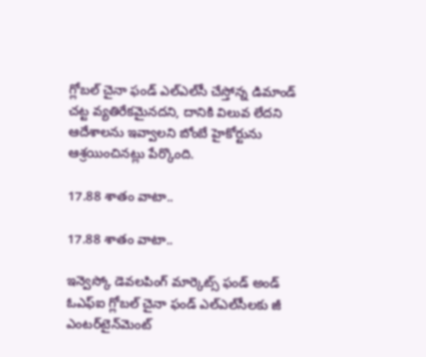గ్లోబల్ చైనా ఫండ్ ఎల్ఎల్‌సీ చేస్తోన్న డిమాండ్ చట్ట వ్యతిరేకమైనదని, దానికి విలువ లేదని ఆదేశాలను ఇవ్వాలని బోంబే హైకోర్టును ఆశ్రయించినట్లు పేర్కొంది.

17.88 శాతం వాటా..

17.88 శాతం వాటా..

ఇన్వెస్కో డెవలపింగ్ మార్కెట్స్ ఫండ్ అండ్ ఓఎఫ్ఐ గ్లోబల్ చైనా ఫండ్ ఎల్ఎల్‌సీలకు జీ ఎంటర్‌టైన్‌మెంట్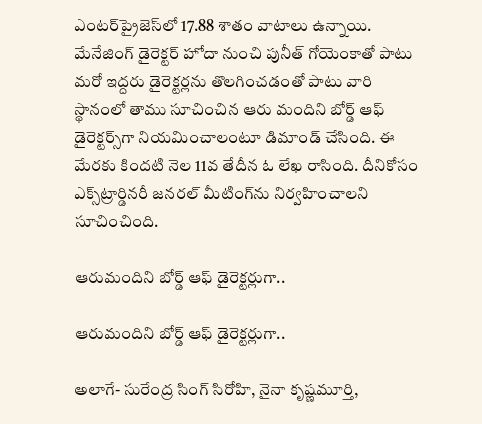ఎంటర్‌ప్రైజెస్‌లో 17.88 శాతం వాటాలు ఉన్నాయి. మేనేజింగ్ డైరెక్టర్ హోదా నుంచి పునీత్ గోయెంకాతో పాటు మరో ఇద్దరు డైరెక్టర్లను తొలగించడంతో పాటు వారి స్థానంలో తాము సూచించిన ఆరు మందిని బోర్డ్ ఆఫ్ డైరెక్టర్స్‌గా నియమించాలంటూ డిమాండ్ చేసింది. ఈ మేరకు కిందటి నెల 11వ తేదీన ఓ లేఖ రాసింది. దీనికోసం ఎక్స్‌ట్రార్డినరీ జనరల్ మీటింగ్‌ను నిర్వహించాలని సూచించింది.

ఆరుమందిని బోర్డ్ ఆఫ్ డైరెక్టర్లుగా..

ఆరుమందిని బోర్డ్ ఆఫ్ డైరెక్టర్లుగా..

అలాగే- సురేంద్ర సింగ్ సిరోహి, నైనా కృష్ణమూర్తి,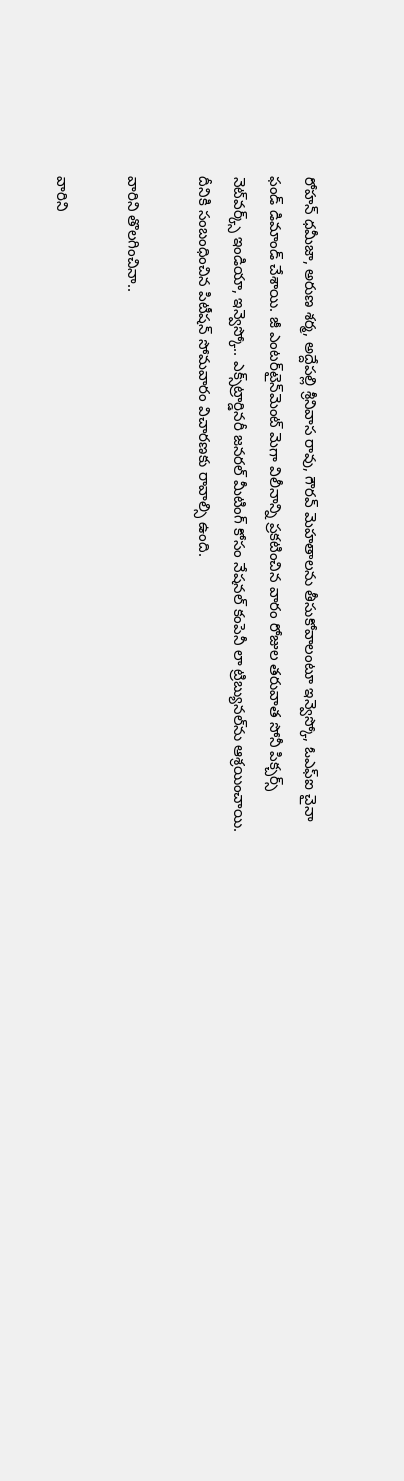రోహన్ ధమీజా, అరుణ శర్మ, అద్దేపల్లి శ్రీనివాస రావు, గౌరవ్ మెహతాలను తీసుకోవాలంటూ ఇన్వెస్కో, ఓఎఫ్ఐ చైనా ఫండ్ డిమాండ్ చేశాయి. జీ ఎంటర్‌టైన్‌మెంట్ మెగా విలీనాన్ని ప్రకటించిన వారం రోజుల తరువాత సోనీ పిక్చర్స్ నెట్‌వర్క్స్ ఇండియా, ఇన్వెస్కో.. ఎక్స్‌ట్రార్డినరీ జనరల్ మీటింగ్‌ కోసం నేషనల్ కంపెనీ లా ట్రిబ్యునల్‌ను ఆశ్రయించాయి. దీనికి సంబంధించిన పిటీషన్ సోమవారం విచారణకు రావాల్సి ఉంది.

వారిని తొలగించినా..

వారిని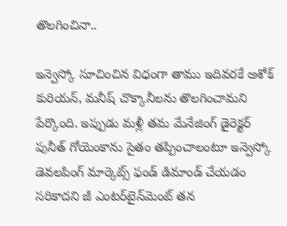తొలగించినా..

ఇన్వెస్కో సూచించిన విధంగా తాము ఇదివరకే అశోక్ కురియన్, మనీష్ చొక్కానీలను తొలగించామని పేర్కొంది. ఇప్పుడు మళ్లీ తమ మేనేజింగ్ డైరెక్టర్ పునీత్ గోయెంకాను సైతం తప్పించాలంటూ ఇన్వెస్కో డెవలపింగ్ మార్కెట్స్ ఫండ్ డిమాండ్ చేయడం సరికాదని జీ ఎంటర్‌టైన్‌మెంట్ తన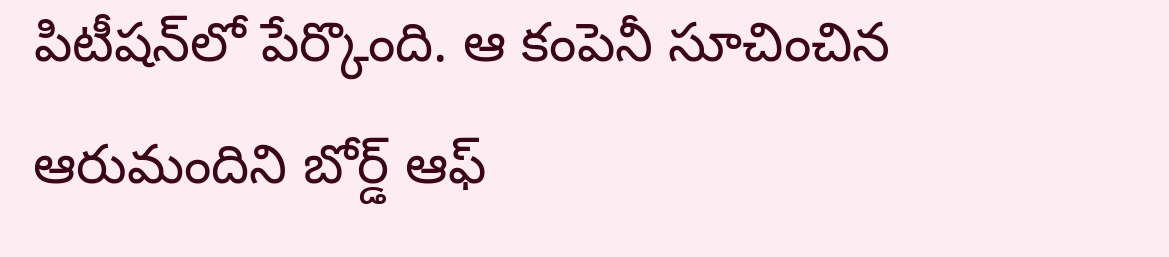పిటీషన్‌లో పేర్కొంది. ఆ కంపెనీ సూచించిన ఆరుమందిని బోర్డ్ ఆఫ్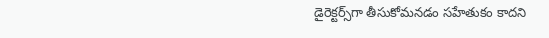డైరెక్టర్స్‌గా తీసుకోమనడం సహేతుకం కాదని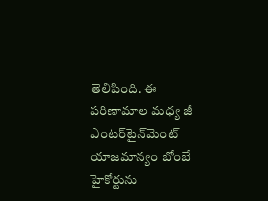తెలిపింది. ఈ పరిణామాల మధ్య జీ ఎంటర్‌టైన్‌మెంట్ యాజమాన్యం బోంబే హైకోర్టును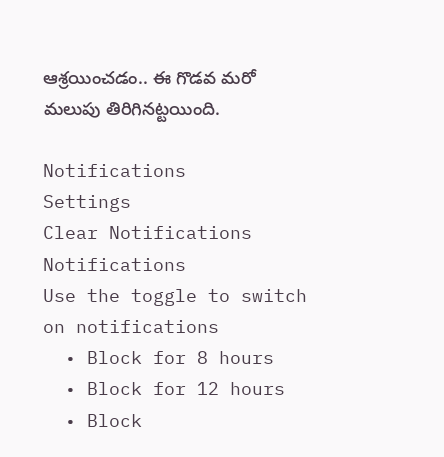ఆశ్రయించడం.. ఈ గొడవ మరో మలుపు తిరిగినట్టయింది.

Notifications
Settings
Clear Notifications
Notifications
Use the toggle to switch on notifications
  • Block for 8 hours
  • Block for 12 hours
  • Block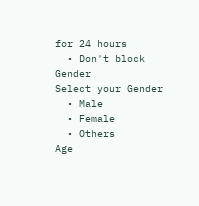for 24 hours
  • Don't block
Gender
Select your Gender
  • Male
  • Female
  • Others
Age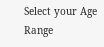Select your Age Range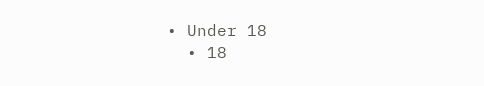• Under 18
  • 18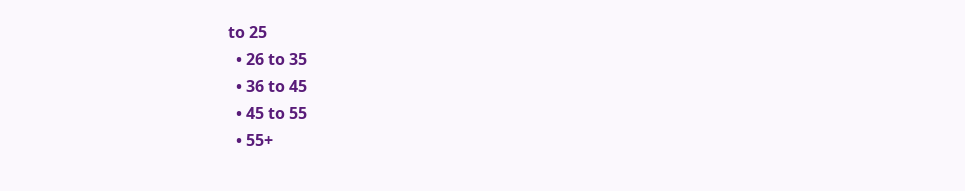to 25
  • 26 to 35
  • 36 to 45
  • 45 to 55
  • 55+